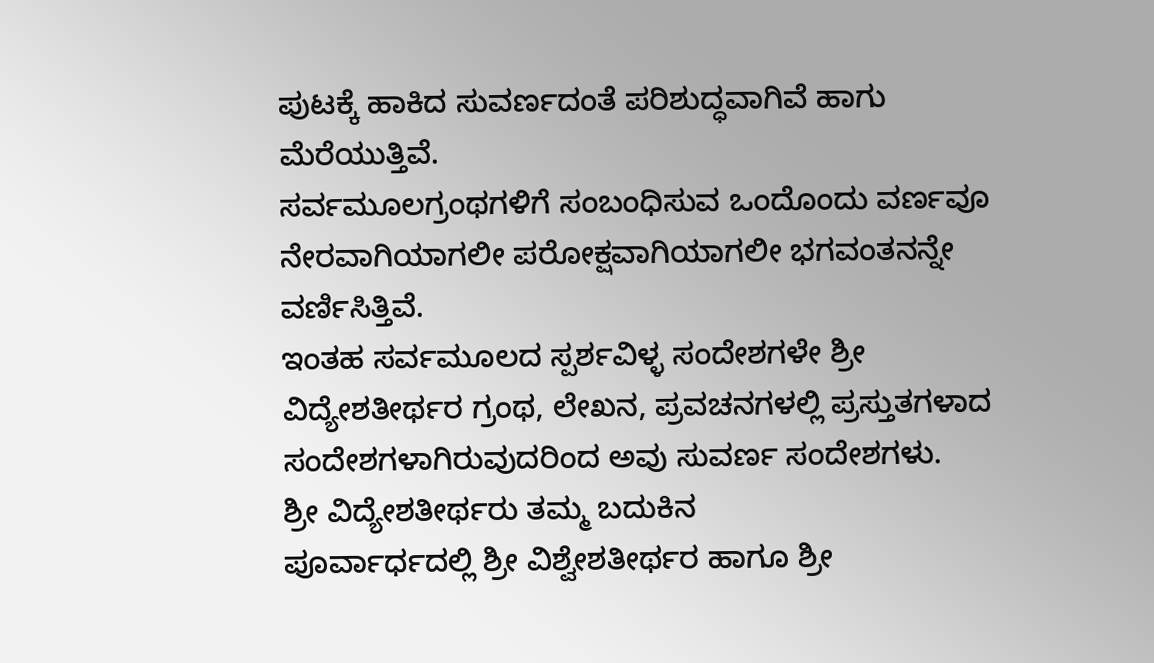ಪುಟಕ್ಕೆ ಹಾಕಿದ ಸುವರ್ಣದಂತೆ ಪರಿಶುದ್ಧವಾಗಿವೆ ಹಾಗು ಮೆರೆಯುತ್ತಿವೆ.
ಸರ್ವಮೂಲಗ್ರಂಥಗಳಿಗೆ ಸಂಬಂಧಿಸುವ ಒಂದೊಂದು ವರ್ಣವೂ ನೇರವಾಗಿಯಾಗಲೀ ಪರೋಕ್ಷವಾಗಿಯಾಗಲೀ ಭಗವಂತನನ್ನೇ ವರ್ಣಿಸಿತ್ತಿವೆ.
ಇಂತಹ ಸರ್ವಮೂಲದ ಸ್ಪರ್ಶವಿಳ್ಳ ಸಂದೇಶಗಳೇ ಶ್ರೀ
ವಿದ್ಯೇಶತೀರ್ಥರ ಗ್ರಂಥ, ಲೇಖನ, ಪ್ರವಚನಗಳಲ್ಲಿ ಪ್ರಸ್ತುತಗಳಾದ
ಸಂದೇಶಗಳಾಗಿರುವುದರಿಂದ ಅವು ಸುವರ್ಣ ಸಂದೇಶಗಳು.
ಶ್ರೀ ವಿದ್ಯೇಶತೀರ್ಥರು ತಮ್ಮ ಬದುಕಿನ
ಪೂರ್ವಾರ್ಧದಲ್ಲಿ ಶ್ರೀ ವಿಶ್ವೇಶತೀರ್ಥರ ಹಾಗೂ ಶ್ರೀ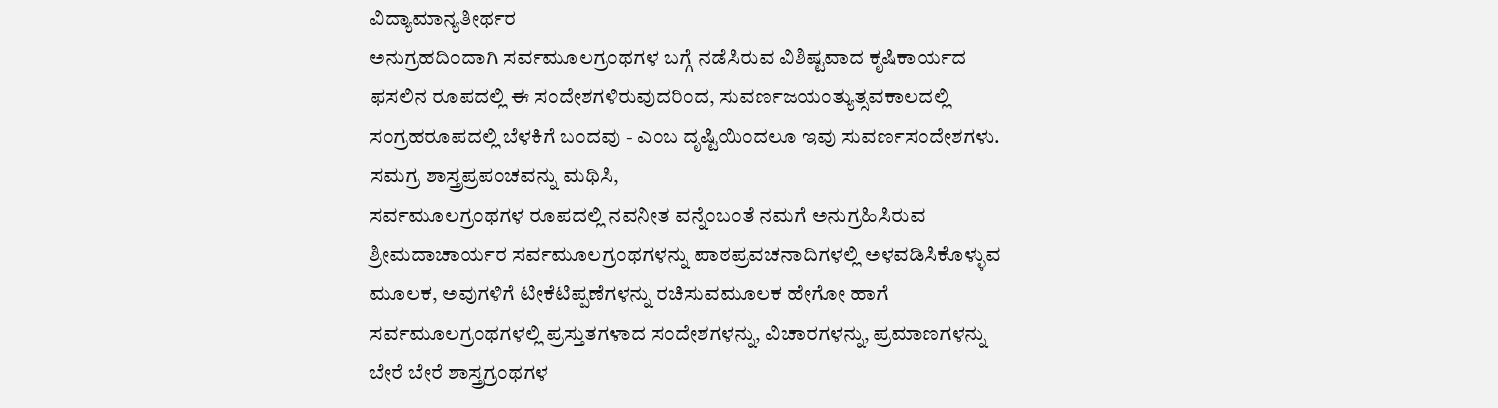ವಿದ್ಯಾಮಾನ್ಯತೀರ್ಥರ
ಅನುಗ್ರಹದಿಂದಾಗಿ ಸರ್ವಮೂಲಗ್ರಂಥಗಳ ಬಗ್ಗೆ ನಡೆಸಿರುವ ವಿಶಿಷ್ಟವಾದ ಕೃಷಿಕಾರ್ಯದ
ಫಸಲಿನ ರೂಪದಲ್ಲಿ ಈ ಸಂದೇಶಗಳಿರುವುದರಿಂದ, ಸುವರ್ಣಜಯಂತ್ಯುತ್ಸವಕಾಲದಲ್ಲಿ
ಸಂಗ್ರಹರೂಪದಲ್ಲಿ ಬೆಳಕಿಗೆ ಬಂದವು - ಎಂಬ ದೃಷ್ಟಿಯಿಂದಲೂ ಇವು ಸುವರ್ಣಸಂದೇಶಗಳು.
ಸಮಗ್ರ ಶಾಸ್ತ್ರಪ್ರಪಂಚವನ್ನು ಮಥಿಸಿ,
ಸರ್ವಮೂಲಗ್ರಂಥಗಳ ರೂಪದಲ್ಲಿ ನವನೀತ ವನ್ನೆಂಬಂತೆ ನಮಗೆ ಅನುಗ್ರಹಿಸಿರುವ
ಶ್ರೀಮದಾಚಾರ್ಯರ ಸರ್ವಮೂಲಗ್ರಂಥಗಳನ್ನು ಪಾಠಪ್ರವಚನಾದಿಗಳಲ್ಲಿ ಅಳವಡಿಸಿಕೊಳ್ಳುವ
ಮೂಲಕ, ಅವುಗಳಿಗೆ ಟೀಕೆಟಿಪ್ಪಣೆಗಳನ್ನು ರಚಿಸುವಮೂಲಕ ಹೇಗೋ ಹಾಗೆ
ಸರ್ವಮೂಲಗ್ರಂಥಗಳಲ್ಲಿ ಪ್ರಸ್ತುತಗಳಾದ ಸಂದೇಶಗಳನ್ನು, ವಿಚಾರಗಳನ್ನು, ಪ್ರಮಾಣಗಳನ್ನು
ಬೇರೆ ಬೇರೆ ಶಾಸ್ತ್ರಗ್ರಂಥಗಳ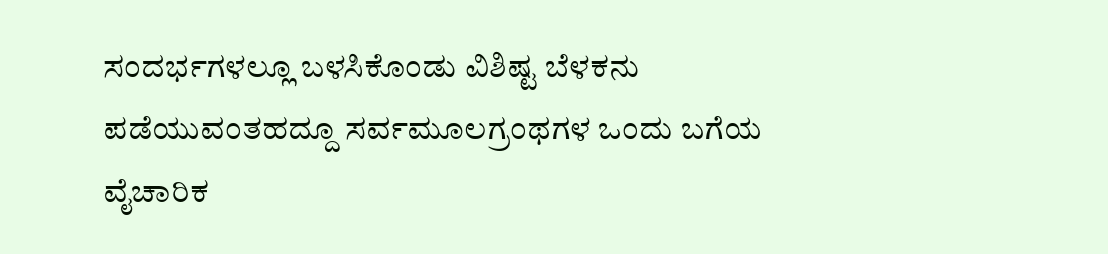ಸಂದರ್ಭಗಳಲ್ಲೂ ಬಳಸಿಕೊಂಡು ವಿಶಿಷ್ಟ ಬೆಳಕನು
ಪಡೆಯುವಂತಹದ್ದೂ ಸರ್ವಮೂಲಗ್ರಂಥಗಳ ಒಂದು ಬಗೆಯ ವೈಚಾರಿಕ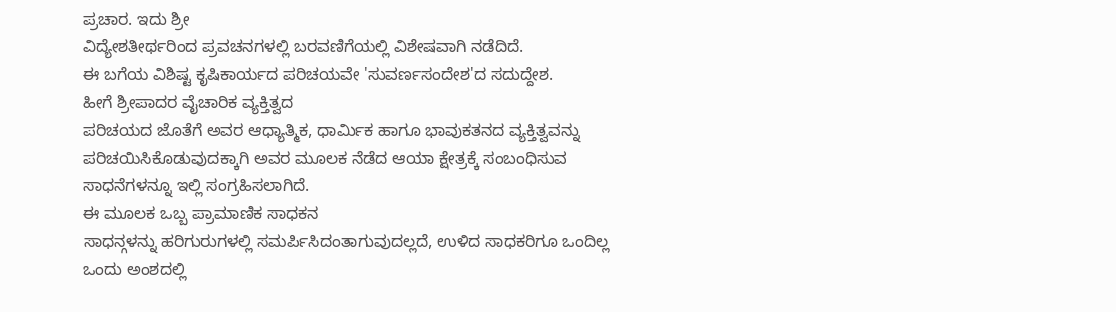ಪ್ರಚಾರ. ಇದು ಶ್ರೀ
ವಿದ್ಯೇಶತೀರ್ಥರಿಂದ ಪ್ರವಚನಗಳಲ್ಲಿ ಬರವಣಿಗೆಯಲ್ಲಿ ವಿಶೇಷವಾಗಿ ನಡೆದಿದೆ.
ಈ ಬಗೆಯ ವಿಶಿಷ್ಟ ಕೃಷಿಕಾರ್ಯದ ಪರಿಚಯವೇ 'ಸುವರ್ಣಸಂದೇಶ'ದ ಸದುದ್ದೇಶ.
ಹೀಗೆ ಶ್ರೀಪಾದರ ವೈಚಾರಿಕ ವ್ಯಕ್ತಿತ್ವದ
ಪರಿಚಯದ ಜೊತೆಗೆ ಅವರ ಆಧ್ಯಾತ್ಮಿಕ, ಧಾರ್ಮಿಕ ಹಾಗೂ ಭಾವುಕತನದ ವ್ಯಕ್ತಿತ್ವವನ್ನು
ಪರಿಚಯಿಸಿಕೊಡುವುದಕ್ಕಾಗಿ ಅವರ ಮೂಲಕ ನೆಡೆದ ಆಯಾ ಕ್ಷೇತ್ರಕ್ಕೆ ಸಂಬಂಧಿಸುವ
ಸಾಧನೆಗಳನ್ನೂ ಇಲ್ಲಿ ಸಂಗ್ರಹಿಸಲಾಗಿದೆ.
ಈ ಮೂಲಕ ಒಬ್ಬ ಪ್ರಾಮಾಣಿಕ ಸಾಧಕನ
ಸಾಧನ್ಗಳನ್ನು ಹರಿಗುರುಗಳಲ್ಲಿ ಸಮರ್ಪಿಸಿದಂತಾಗುವುದಲ್ಲದೆ, ಉಳಿದ ಸಾಧಕರಿಗೂ ಒಂದಿಲ್ಲ
ಒಂದು ಅಂಶದಲ್ಲಿ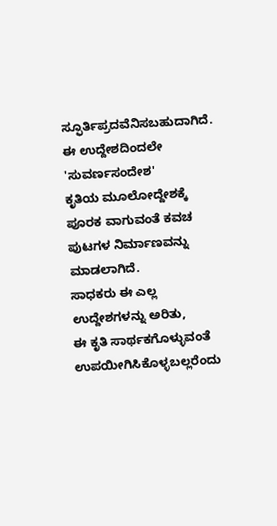ಸ್ಫೂರ್ತಿಪ್ರದವೆನಿಸಬಹುದಾಗಿದೆ.
ಈ ಉದ್ದೇಶದಿಂದಲೇ 'ಸುವರ್ಣಸಂದೇಶ'
ಕೃತಿಯ ಮೂಲೋದ್ದೇಶಕ್ಕೆ ಪೂರಕ ವಾಗುವಂತೆ ಕವಚ ಪುಟಗಳ ನಿರ್ಮಾಣವನ್ನು ಮಾಡಲಾಗಿದೆ.
ಸಾಧಕರು ಈ ಎಲ್ಲ ಉದ್ದೇಶಗಳನ್ನು ಅರಿತು,
ಈ ಕೃತಿ ಸಾರ್ಥಕಗೊಳ್ಳುವಂತೆ ಉಪಯೀಗಿಸಿಕೊಳ್ಳಬಲ್ಲರೆಂದು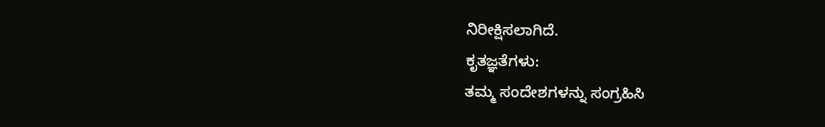ನಿರೀಕ್ಷಿಸಲಾಗಿದೆ.
ಕೃತಜ್ಞತೆಗಳು:
ತಮ್ಮ ಸಂದೇಶಗಳನ್ನು ಸಂಗ್ರಹಿಸಿ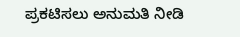ಪ್ರಕಟಿಸಲು ಅನುಮತಿ ನೀಡಿ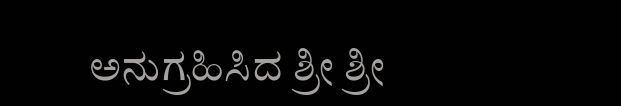ಅನುಗ್ರಹಿಸಿದ ಶ್ರೀ ಶ್ರೀ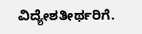ವಿದ್ಯೇಶತೀರ್ಥರಿಗೆ.